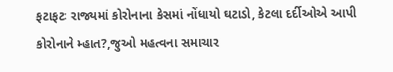ફટાફટઃ રાજ્યમાં કોરોનાના કેસમાં નોંધાયો ઘટાડો, કેટલા દર્દીઓએ આપી કોરોનાને મ્હાત?,જુઓ મહત્વના સમાચાર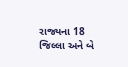રાજ્યના 18 જિલ્લા અને બે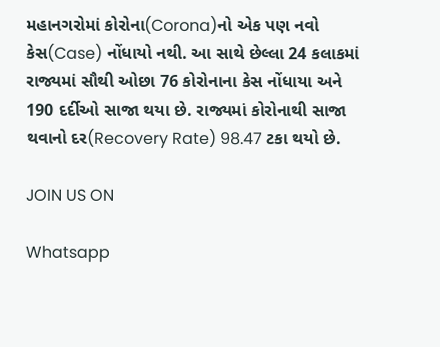મહાનગરોમાં કોરોના(Corona)નો એક પણ નવો કેસ(Case) નોંધાયો નથી. આ સાથે છેલ્લા 24 કલાકમાં રાજ્યમાં સૌથી ઓછા 76 કોરોનાના કેસ નોંધાયા અને 190 દર્દીઓ સાજા થયા છે. રાજ્યમાં કોરોનાથી સાજા થવાનો દર(Recovery Rate) 98.47 ટકા થયો છે.

JOIN US ON

Whatsapp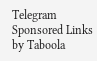Telegram
Sponsored Links by Taboola